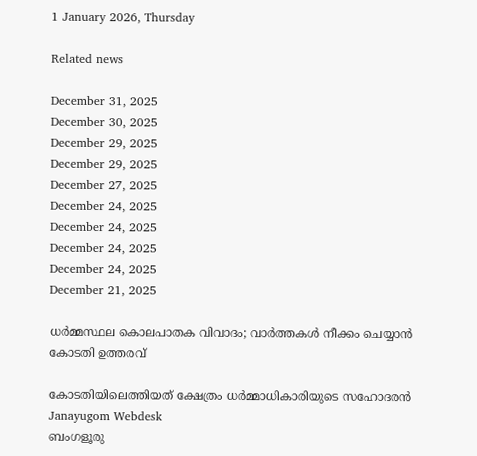1 January 2026, Thursday

Related news

December 31, 2025
December 30, 2025
December 29, 2025
December 29, 2025
December 27, 2025
December 24, 2025
December 24, 2025
December 24, 2025
December 24, 2025
December 21, 2025

ധര്‍മ്മസ്ഥല കൊലപാതക വിവാദം; വാര്‍ത്തകള്‍ നീക്കം ചെയ്യാന്‍ കോടതി ഉത്തരവ്

കോടതിയിലെത്തിയത് ക്ഷേത്രം ധര്‍മ്മാധികാരിയുടെ സഹോദരന്‍
Janayugom Webdesk
ബംഗളൂരു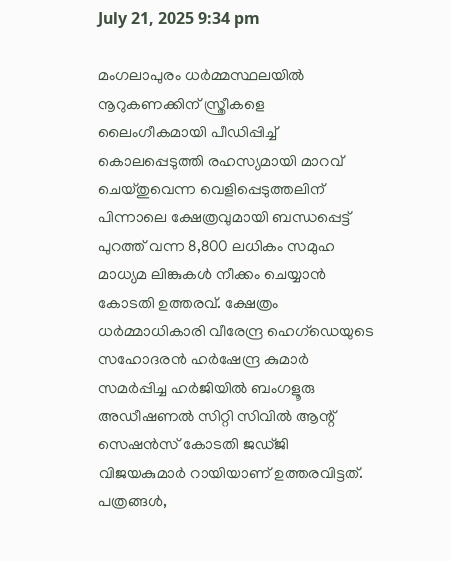July 21, 2025 9:34 pm

മംഗലാപുരം ധര്‍മ്മസ്ഥലയില്‍ നൂറുകണക്കിന് സ്ത്രീകളെ ലൈംഗീകമായി പീഡിപ്പിച്ച് കൊലപ്പെടുത്തി രഹസ്യമായി മാറവ് ചെയ്തുവെന്ന വെളിപ്പെടുത്തലിന് പിന്നാലെ ക്ഷേത്രവുമായി ബന്ധപ്പെട്ട് പുറത്ത് വന്ന 8,800 ലധികം സമുഹ മാധ്യമ ലിങ്കുകള്‍ നീക്കം ചെയ്യാന്‍ കോടതി ഉത്തരവ്. ക്ഷേത്രം ധര്‍മ്മാധികാരി വീരേന്ദ്ര ഹെഗ്ഡെയുടെ സഹോദരന്‍ ഹര്‍ഷേന്ദ്ര കുമാര്‍ സമര്‍പ്പിച്ച ഹര്‍ജിയില്‍ ബംഗളൂരു അഡീഷണല്‍ സിറ്റി സിവില്‍ ആന്റ് സെഷന്‍സ് കോടതി ജഡ്ജി വിജയകുമാര്‍ റായിയാണ് ഉത്തരവിട്ടത്. പത്രങ്ങൾ,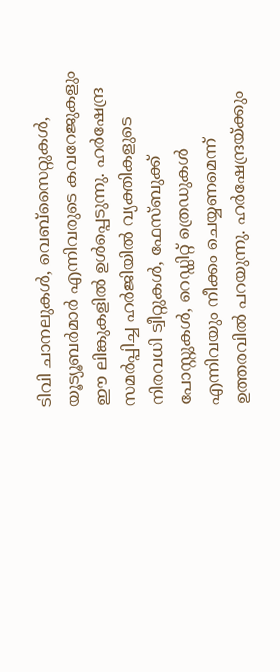ടിവി ചാനലുകൾ, വെബ്‌സൈറ്റുകൾ, യൂട്യൂബർമാർ എന്നിവരുടെ കവറേജുകളും ഈ ലിങ്കുകളിൽ ഉൾപ്പെടുന്നു. ഹർഷേന്ദ്ര സമർപ്പിച്ച ഹർജിയിൽ വ്യക്തികളുടെ നിരവധി ട്വീറ്റുകൾ, ഫേസ്ബുക്ക് പോസ്റ്റുകൾ, റെഡ്ഡിറ്റ് ത്രെഡുകൾ എന്നിവയും നീക്കം ചെയ്യണമെന്ന് ഉത്തരവില്‍ പറയുന്നു. ഹർഷേന്ദ്രയ്ക്കും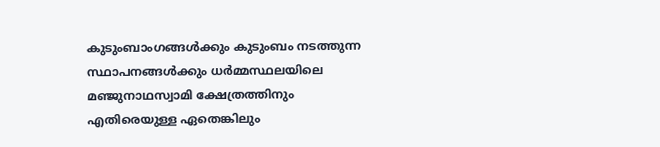കുടുംബാംഗങ്ങൾക്കും കുടുംബം നടത്തുന്ന സ്ഥാപനങ്ങൾക്കും ധർമ്മസ്ഥലയിലെ മഞ്ജുനാഥസ്വാമി ക്ഷേത്രത്തിനും എതിരെയുള്ള ഏതെങ്കിലും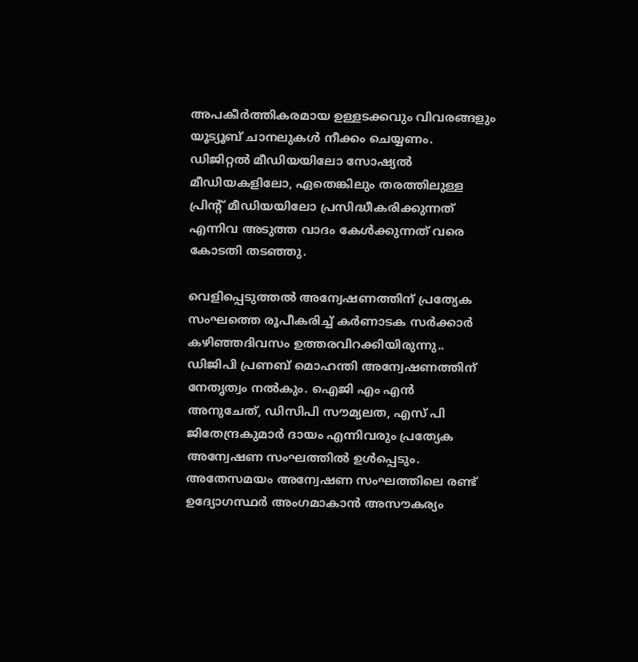അപകീർത്തികരമായ ഉള്ളടക്കവും വിവരങ്ങളും യൂട്യൂബ് ചാനലുകൾ നീക്കം ചെയ്യണം. ഡിജിറ്റൽ മീഡിയയിലോ സോഷ്യൽ മീഡിയകളിലോ, ഏതെങ്കിലും തരത്തിലുള്ള പ്രിന്റ് മീഡിയയിലോ പ്രസിദ്ധീകരിക്കുന്നത് എന്നിവ അടുത്ത വാദം കേൾക്കുന്നത് വരെ കോടതി തടഞ്ഞു.

വെളിപ്പെടുത്തല്‍ അന്വേഷണത്തിന് പ്രത്യേക സംഘത്തെ രൂപീകരിച്ച് കർണാടക സർക്കാര്‍ കഴിഞ്ഞദിവസം ഉത്തരവിറക്കിയിരുന്നു.. ഡിജിപി പ്രണബ് മൊഹന്തി അന്വേഷണത്തിന് നേതൃത്വം നൽകും. ഐജി എം എൻ അനുചേത്, ഡിസിപി സൗമ്യലത, എസ് പി ജിതേന്ദ്രകുമാർ ദായം എന്നിവരും പ്രത്യേക അന്വേഷണ സംഘത്തിൽ ഉൾപ്പെടും. അതേസമയം അന്വേഷണ സംഘത്തിലെ രണ്ട് ഉദ്യോഗസ്ഥര്‍ അംഗമാകാന്‍ അസൗകര്യം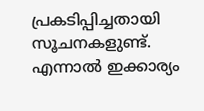പ്രകടിപ്പിച്ചതായി സൂചനകളുണ്ട്. എന്നാല്‍ ഇക്കാര്യം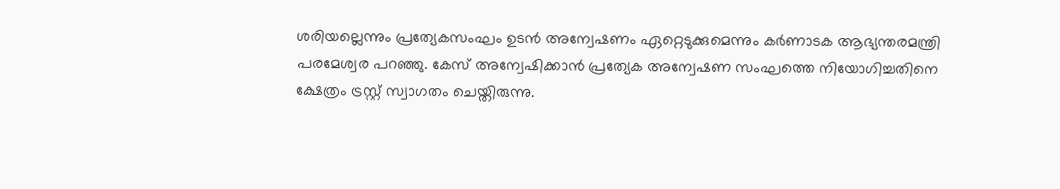ശരിയല്ലെന്നും പ്രത്യേകസംഘം ഉടന്‍ അന്വേഷണം ഏറ്റെടുക്കുമെന്നും കര്‍ണാടക ആഭ്യന്തരമന്ത്രി പരമേശ്വര പറഞ്ഞു. കേസ് അന്വേഷിക്കാന്‍ പ്രത്യേക അന്വേഷണ സംഘത്തെ നിയോഗിച്ചതിനെ ക്ഷേത്രം ട്രസ്റ്റ് സ്വാഗതം ചെയ്തിരുന്നു.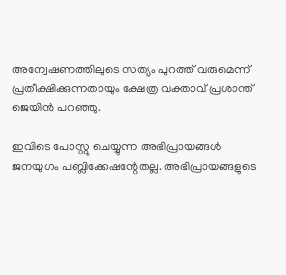അന്വേഷണത്തിലുടെ സത്യം പുറത്ത് വരുമെന്ന് പ്രതീക്ഷിക്കുന്നതായും ക്ഷേത്ര വക്താവ് പ്രശാന്ത് ജെയിന്‍ പറഞ്ഞു.

ഇവിടെ പോസ്റ്റു ചെയ്യുന്ന അഭിപ്രായങ്ങള്‍ ജനയുഗം പബ്ലിക്കേഷന്റേതല്ല. അഭിപ്രായങ്ങളുടെ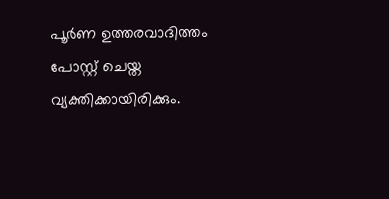പൂര്‍ണ ഉത്തരവാദിത്തം പോസ്റ്റ് ചെയ്ത വ്യക്തിക്കായിരിക്കും.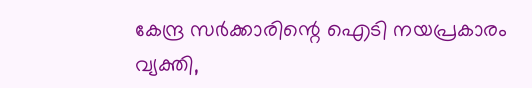കേന്ദ്ര സര്‍ക്കാരിന്റെ ഐടി നയപ്രകാരം വ്യക്തി,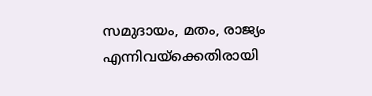സമുദായം, മതം, രാജ്യം എന്നിവയ്‌ക്കെതിരായി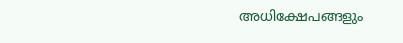അധിക്ഷേപങ്ങളും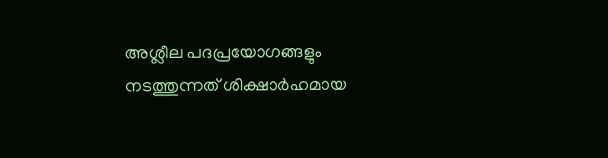അശ്ലീല പദപ്രയോഗങ്ങളും നടത്തുന്നത് ശിക്ഷാര്‍ഹമായ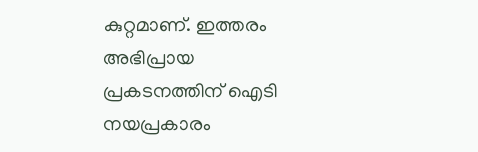കുറ്റമാണ്. ഇത്തരം അഭിപ്രായ പ്രകടനത്തിന് ഐടി നയപ്രകാരം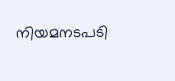നിയമനടപടി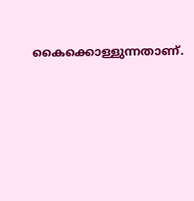കൈക്കൊള്ളുന്നതാണ്.